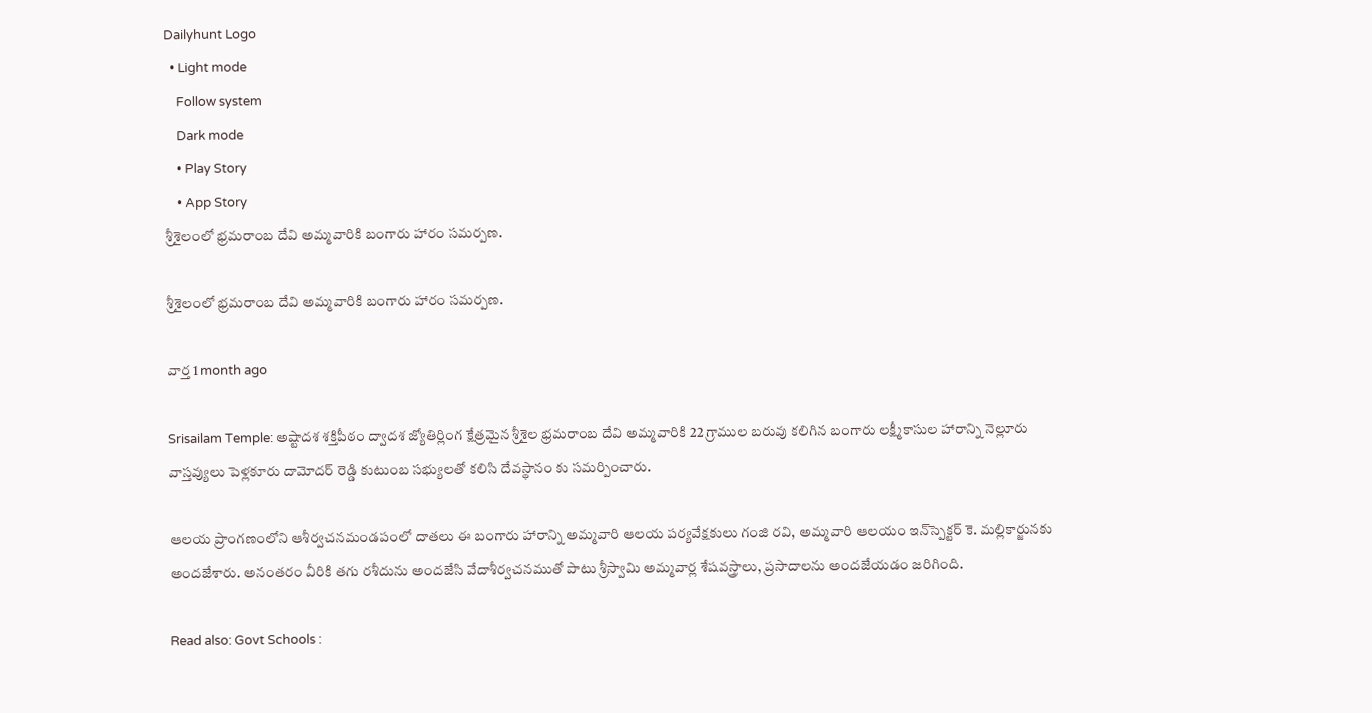Dailyhunt Logo
  • Light mode
    Follow system
    Dark mode
    • Play Story
    • App Story
శ్రీశైలంలో భ్రమరాంబ దేవి అమ్మవారికి బంగారు హారం సమర్పణ.

శ్రీశైలంలో భ్రమరాంబ దేవి అమ్మవారికి బంగారు హారం సమర్పణ.

వార్త 1 month ago

Srisailam Temple: అష్టాదశ శక్తిపీఠం ద్వాదశ జ్యోతిర్లింగ క్షేత్రమైన శ్రీశైల భ్రమరాంబ దేవి అమ్మవారికి 22 గ్రాముల బరువు కలిగిన బంగారు లక్ష్మీకాసుల హారాన్ని నెల్లూరు వాస్తవ్యులు పెళ్లకూరు దామోదర్ రెడ్డి కుటుంబ సభ్యులతో కలిసి దేవస్థానం కు సమర్పించారు.

ఆలయ ప్రాంగణంలోని ఆశీర్వచనమండపంలో దాతలు ఈ బంగారు హారాన్ని అమ్మవారి ఆలయ పర్యవేక్షకులు గంజి రవి, అమ్మవారి ఆలయం ఇన్‌స్పెక్టర్ కె. మల్లికార్జునకు అందజేశారు. అనంతరం వీరికి తగు రశీదును అందజేసి వేదాశీర్వచనముతో పాటు శ్రీస్వామి అమ్మవార్ల శేషవస్త్రాలు, ప్రసాదాలను అందజేయడం జరిగింది.

Read also: Govt Schools :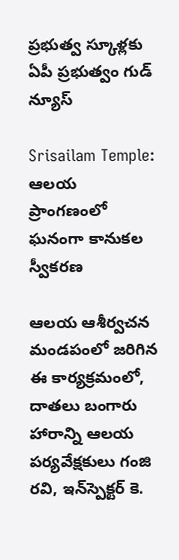ప్రభుత్వ స్కూళ్లకు ఏపీ ప్రభుత్వం గుడ్ న్యూస్

Srisailam Temple: ఆలయ ప్రాంగణంలో ఘనంగా కానుకల స్వీకరణ

ఆలయ ఆశీర్వచన మండపంలో జరిగిన ఈ కార్యక్రమంలో, దాతలు బంగారు హారాన్ని ఆలయ పర్యవేక్షకులు గంజి రవి, ఇన్‌స్పెక్టర్ కె.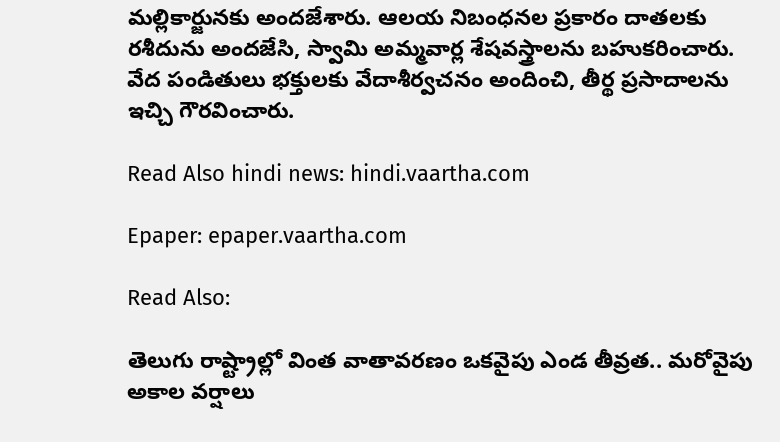మల్లికార్జునకు అందజేశారు. ఆలయ నిబంధనల ప్రకారం దాతలకు రశీదును అందజేసి, స్వామి అమ్మవార్ల శేషవస్త్రాలను బహుకరించారు. వేద పండితులు భక్తులకు వేదాశీర్వచనం అందించి, తీర్థ ప్రసాదాలను ఇచ్చి గౌరవించారు.

Read Also hindi news: hindi.vaartha.com

Epaper: epaper.vaartha.com

Read Also:

తెలుగు రాష్ట్రాల్లో వింత వాతావరణం ఒకవైపు ఎండ తీవ్రత.. మరోవైపు అకాల వర్షాలు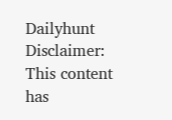Dailyhunt
Disclaimer: This content has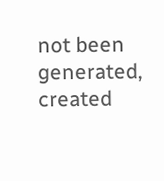not been generated, created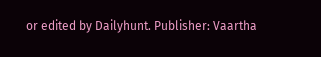or edited by Dailyhunt. Publisher: Vaartha